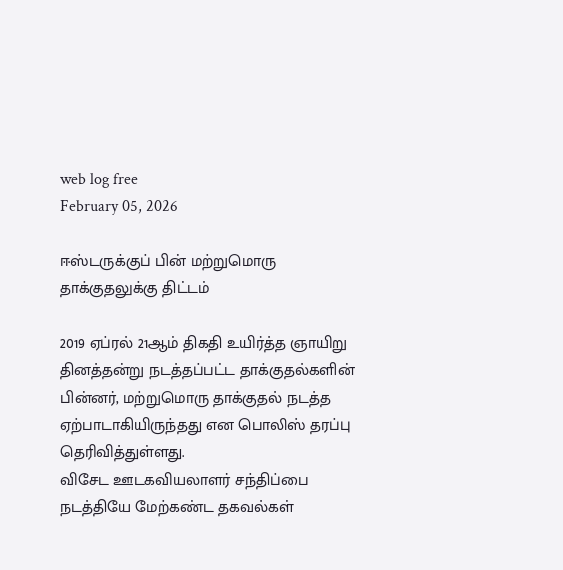web log free
February 05, 2026

ஈஸ்டருக்குப் பின் மற்றுமொரு தாக்குதலுக்கு திட்டம்

2019 ஏப்ரல் 21ஆம் திகதி உயிர்த்த ஞாயிறு தினத்தன்று நடத்தப்பட்ட தாக்குதல்களின் பின்னர், மற்றுமொரு தாக்குதல் நடத்த ஏற்பாடாகியிருந்தது என பொலிஸ் தரப்பு தெரிவித்துள்ளது.
விசேட ஊடகவியலாளர் சந்திப்பை நடத்தியே மேற்கண்ட தகவல்கள்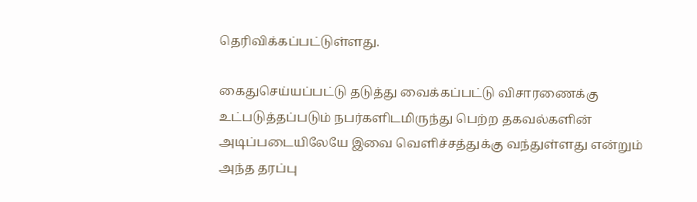தெரிவிக்கப்பட்டுள்ளது.

கைதுசெய்யப்பட்டு தடுத்து வைக்கப்பட்டு விசாரணைக்கு உட்படுத்தப்படும் நபர்களிடமிருந்து பெற்ற தகவல்களின் அடிப்படையிலேயே இவை வெளிச்சத்துக்கு வந்துள்ளது என்றும் அந்த தரப்பு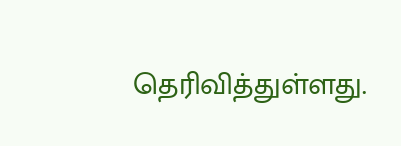தெரிவித்துள்ளது.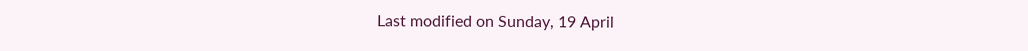Last modified on Sunday, 19 April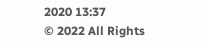2020 13:37
© 2022 All Rights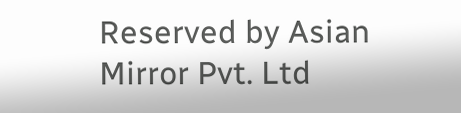Reserved by Asian Mirror Pvt. Ltd